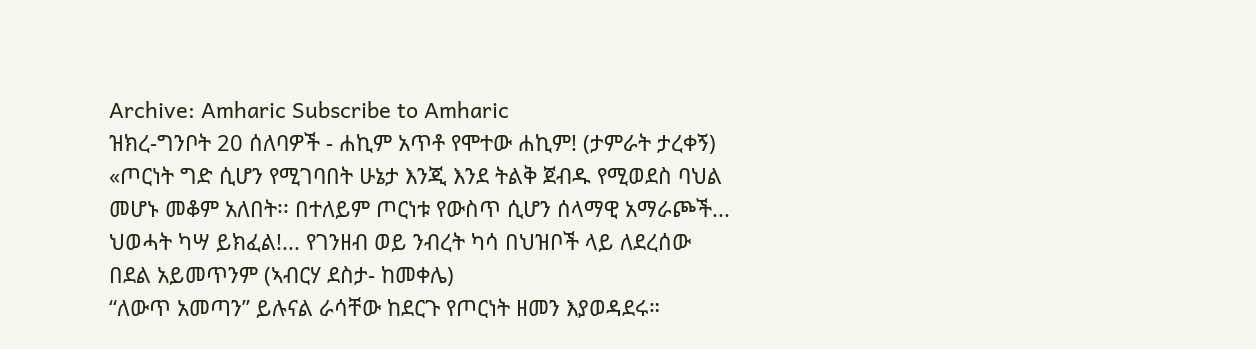Archive: Amharic Subscribe to Amharic
ዝክረ-ግንቦት 20 ሰለባዎች - ሐኪም አጥቶ የሞተው ሐኪም! (ታምራት ታረቀኝ)
«ጦርነት ግድ ሲሆን የሚገባበት ሁኔታ እንጂ እንደ ትልቅ ጀብዱ የሚወደስ ባህል መሆኑ መቆም አለበት፡፡ በተለይም ጦርነቱ የውስጥ ሲሆን ሰላማዊ አማራጮች...
ህወሓት ካሣ ይክፈል!... የገንዘብ ወይ ንብረት ካሳ በህዝቦች ላይ ለደረሰው በደል አይመጥንም (ኣብርሃ ደስታ- ከመቀሌ)
“ለውጥ አመጣን” ይሉናል ራሳቸው ከደርጉ የጦርነት ዘመን እያወዳደሩ።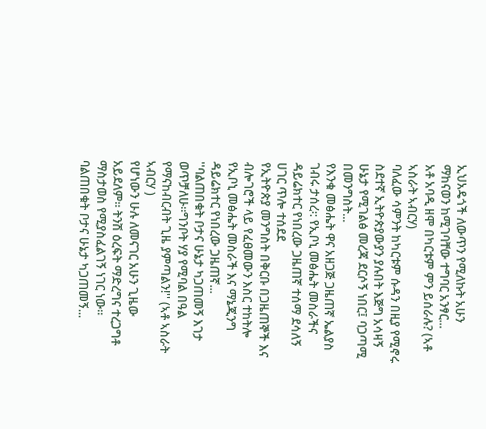ኢህአዴጎች ለውጥን የሚለኩት አሁን ማከናወን ከሚገባቸው ተግባር አንፃር...
አቶ አባዲ ዘሞ በካርቱም ምን ይሰራሉ? (ኣቶ ኣስራት ኣብርሃ)
ባለፈው ሳምንት ከካርቱም ሱዳን በዚያ የሚኖሩ ስደተኛ ኢትዮጵያውያን ያሉበት እጅግ አሳዛኝ ሁኔታ የሚገልፅ መረጃ ደርሶኝ ነበር፤ ባጋጣሚ በመንግስት...
የእንቁ መፅሔት ዋና አዘጋጅ ጋዜጠኛ ኤልያስ ገብሩ ታሰረ፡: የኢቦኒ መፅሔት መስራችና ዳይሬክተር የነበረው ጋዜጠኛ ተሰማ ደሳለኝ ሀገር ጥሎ ተሰደደ
የኢትዮጵያ መንግስት በቅርቡ በጋዜጠኞች እና ብሎገሮች ላይ የፈፀመውን እስር ተከትሎ የኢቦኒ መፅሔት መስራች እና ማኔጂንግ ዳይሬክተር የነበረው ጋዜጠኛ...
''ባልጠበቁት ቦታና ሁኔታ ካጋጠመኝ እገታ ወጥቻለሁ።ግንቦት ሃያ የሚባል በዓል የማናከብርብት ጊዜ ያምጣልን!'' (ኣቶ ኣስራት ኣብርሃ )
የሆነውን ሁሉ ለመናገር አሁን ጊዜው አይደለም። ትንሽ ዕረፍት ማድረግና ተረጋግቶ ማስታወስ የሚያስፈልገኝ ነገር ነው። ባልጠበቁት ቦታና ሁኔታ ካጋጠመኝ...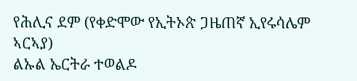የሕሊና ደም (የቀድሞው የኢትኦጵ ጋዜጠኛ ኢየሩሳሌም ኣርኣያ)
ልኡል ኤርትራ ተወልዶ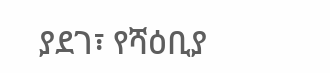ያደገ፣ የሻዕቢያ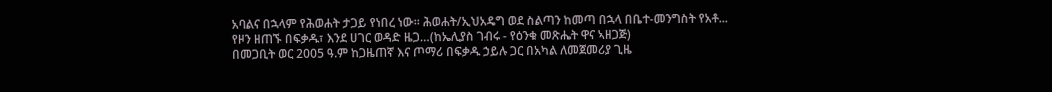አባልና በኋላም የሕወሐት ታጋይ የነበረ ነው። ሕወሐት/ኢህአዴግ ወደ ስልጣን ከመጣ በኋላ በቤተ-መንግስት የአቶ...
የዞን ዘጠኙ በፍቃዱ፣ እንደ ሀገር ወዳድ ዜጋ…(ከኤሊያስ ገብሩ - የዕንቁ መጽሔት ዋና ኣዘጋጅ)
በመጋቢት ወር 2005 ዓ.ም ከጋዜጠኛ እና ጦማሪ በፍቃዱ ኃይሉ ጋር በአካል ለመጀመሪያ ጊዜ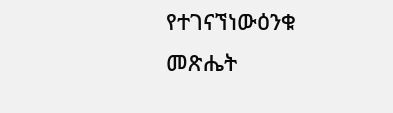የተገናኘነውዕንቁ መጽሔት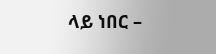ላይ ነበር –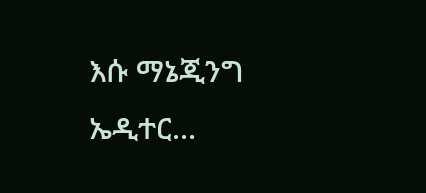እሱ ማኔጂንግ ኤዲተር...